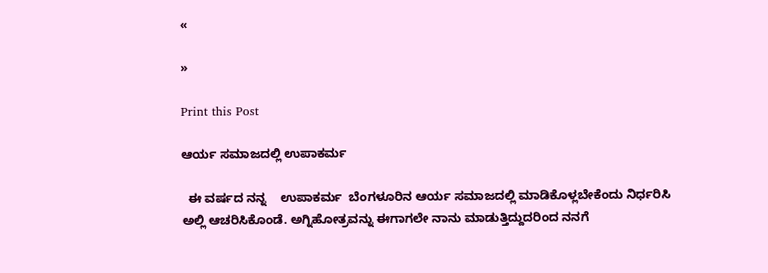«

»

Print this Post

ಆರ್ಯ ಸಮಾಜದಲ್ಲಿ ಉಪಾಕರ್ಮ

  ಈ ವರ್ಷದ ನನ್ನ    ಉಪಾಕರ್ಮ  ಬೆಂಗಳೂರಿನ ಆರ್ಯ ಸಮಾಜದಲ್ಲಿ ಮಾಡಿಕೊಳ್ಲಬೇಕೆಂದು ನಿರ್ಧರಿಸಿ ಅಲ್ಲಿ ಆಚರಿಸಿಕೊಂಡೆ. ಅಗ್ನಿಹೋತ್ರವನ್ನು ಈಗಾಗಲೇ ನಾನು ಮಾಡುತ್ತಿದ್ದುದರಿಂದ ನನಗೆ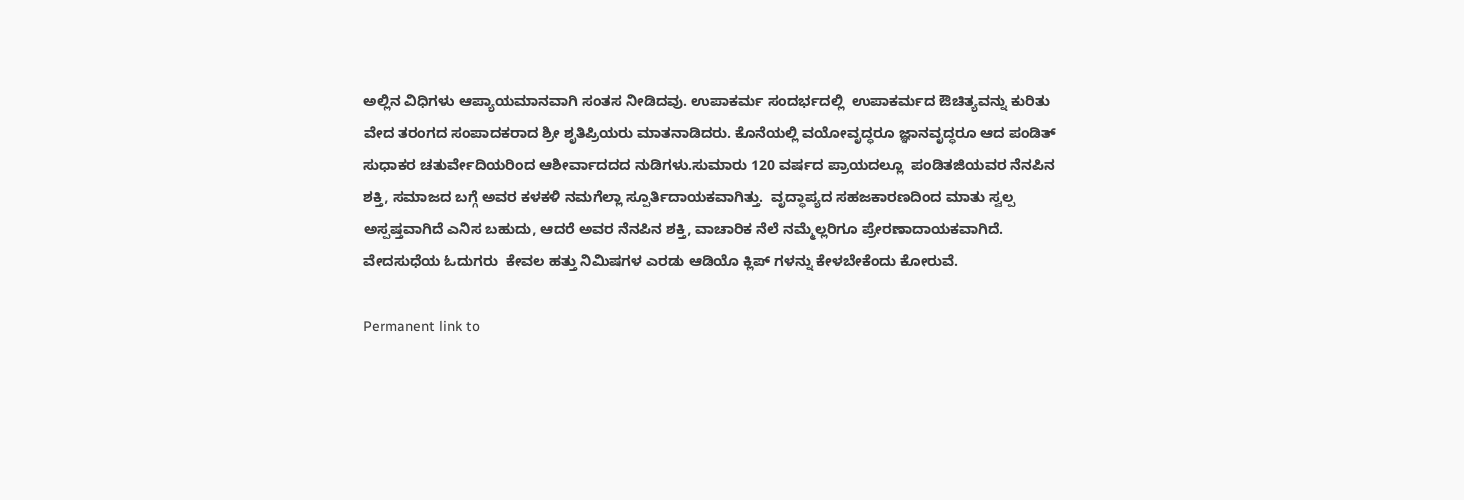ಅಲ್ಲಿನ ವಿಧಿಗಳು ಆಪ್ಯಾಯಮಾನವಾಗಿ ಸಂತಸ ನೀಡಿದವು. ಉಪಾಕರ್ಮ ಸಂದರ್ಭದಲ್ಲಿ  ಉಪಾಕರ್ಮದ ಔಚಿತ್ಯವನ್ನು ಕುರಿತು ವೇದ ತರಂಗದ ಸಂಪಾದಕರಾದ ಶ್ರೀ ಶೃತಿಪ್ರಿಯರು ಮಾತನಾಡಿದರು. ಕೊನೆಯಲ್ಲಿ ವಯೋವೃದ್ಧರೂ ಜ್ಞಾನವೃದ್ಧರೂ ಆದ ಪಂಡಿತ್ ಸುಧಾಕರ ಚತುರ್ವೇದಿಯರಿಂದ ಆಶೀರ್ವಾದದದ ನುಡಿಗಳು.ಸುಮಾರು 120 ವರ್ಷದ ಪ್ರಾಯದಲ್ಲೂ  ಪಂಡಿತಜಿಯವರ ನೆನಪಿನ ಶಕ್ತಿ, ಸಮಾಜದ ಬಗ್ಗೆ ಅವರ ಕಳಕಳಿ ನಮಗೆಲ್ಲಾ ಸ್ಪೂರ್ತಿದಾಯಕವಾಗಿತ್ತು.  ವೃದ್ಧಾಪ್ಯದ ಸಹಜಕಾರಣದಿಂದ ಮಾತು ಸ್ವಲ್ಪ ಅಸ್ಪಷ್ತವಾಗಿದೆ ಎನಿಸ ಬಹುದು, ಆದರೆ ಅವರ ನೆನಪಿನ ಶಕ್ತಿ, ವಾಚಾರಿಕ ನೆಲೆ ನಮ್ಮೆಲ್ಲರಿಗೂ ಪ್ರೇರಣಾದಾಯಕವಾಗಿದೆ. ವೇದಸುಧೆಯ ಓದುಗರು  ಕೇವಲ ಹತ್ತು ನಿಮಿಷಗಳ ಎರಡು ಆಡಿಯೊ ಕ್ಲಿಪ್ ಗಳನ್ನು ಕೇಳಬೇಕೆಂದು ಕೋರುವೆ.

Permanent link to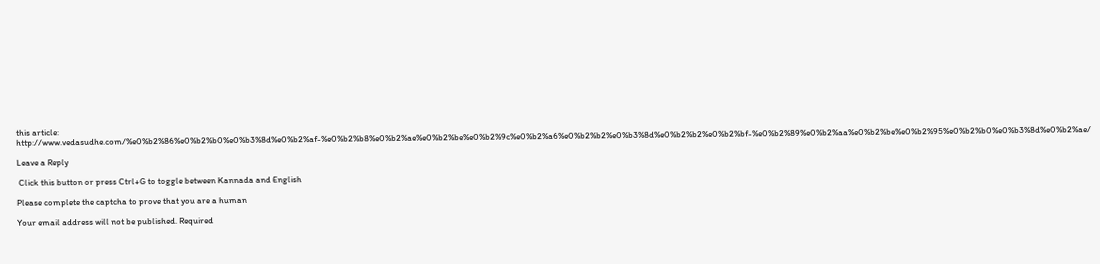this article: http://www.vedasudhe.com/%e0%b2%86%e0%b2%b0%e0%b3%8d%e0%b2%af-%e0%b2%b8%e0%b2%ae%e0%b2%be%e0%b2%9c%e0%b2%a6%e0%b2%b2%e0%b3%8d%e0%b2%b2%e0%b2%bf-%e0%b2%89%e0%b2%aa%e0%b2%be%e0%b2%95%e0%b2%b0%e0%b3%8d%e0%b2%ae/

Leave a Reply

 Click this button or press Ctrl+G to toggle between Kannada and English

Please complete the captcha to prove that you are a human

Your email address will not be published. Required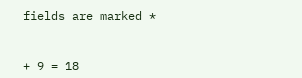fields are marked *


+ 9 = 18